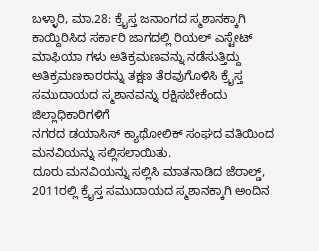ಬಳ್ಳಾರಿ, ಮಾ.28: ಕ್ರೈಸ್ತ ಜನಾಂಗದ ಸ್ಮಶಾನಕ್ಕಾಗಿ ಕಾಯ್ದಿರಿಸಿದ ಸರ್ಕಾರಿ ಜಾಗದಲ್ಲಿ ರಿಯಲ್ ಎಸ್ಟೇಟ್ ಮಾಫಿಯಾ ಗಳು ಅತಿಕ್ರಮಣವನ್ನು ನಡೆಸುತ್ತಿದ್ದು ಅತಿಕ್ರಮಣಕಾರರನ್ನು ತಕ್ಷಣ ತೆರವುಗೊಳಿಸಿ ಕ್ರೈಸ್ತ ಸಮುದಾಯದ ಸ್ಮಶಾನವನ್ನು ರಕ್ಷಿಸಬೇಕೆಂದು ಜಿಲ್ಲಾಧಿಕಾರಿಗಳಿಗೆ
ನಗರದ ಡಯಾಸಿಸ್ ಕ್ಯಾಥೋಲಿಕ್ ಸಂಘದ ವತಿಯಿಂದ ಮನವಿಯನ್ನು ಸಲ್ಲಿಸಲಾಯಿತು.
ದೂರು ಮನವಿಯನ್ನು ಸಲ್ಲಿಸಿ ಮಾತನಾಡಿದ ಜೆರಾಲ್ಡ್, 2011ರಲ್ಲಿ ಕ್ರೈಸ್ತ ಸಮುದಾಯದ ಸ್ಮಶಾನಕ್ಕಾಗಿ ಅಂದಿನ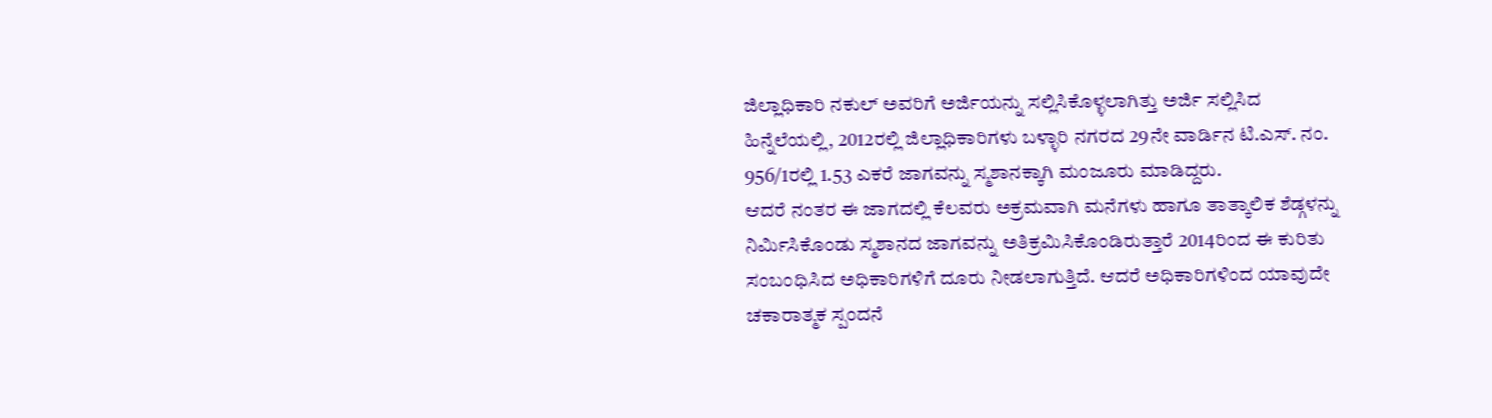ಜಿಲ್ಲಾಧಿಕಾರಿ ನಕುಲ್ ಅವರಿಗೆ ಅರ್ಜಿಯನ್ನು ಸಲ್ಲಿಸಿಕೊಳ್ಳಲಾಗಿತ್ತು ಅರ್ಜಿ ಸಲ್ಲಿಸಿದ ಹಿನ್ನೆಲೆಯಲ್ಲಿ, 2012ರಲ್ಲಿ ಜಿಲ್ಲಾಧಿಕಾರಿಗಳು ಬಳ್ಳಾರಿ ನಗರದ 29ನೇ ವಾರ್ಡಿನ ಟಿ.ಎಸ್. ನಂ. 956/1ರಲ್ಲಿ 1.53 ಎಕರೆ ಜಾಗವನ್ನು ಸ್ಮಶಾನಕ್ಕಾಗಿ ಮಂಜೂರು ಮಾಡಿದ್ದರು.
ಆದರೆ ನಂತರ ಈ ಜಾಗದಲ್ಲಿ ಕೆಲವರು ಅಕ್ರಮವಾಗಿ ಮನೆಗಳು ಹಾಗೂ ತಾತ್ಕಾಲಿಕ ಶೆಡ್ಗಳನ್ನು ನಿರ್ಮಿಸಿಕೊಂಡು ಸ್ಮಶಾನದ ಜಾಗವನ್ನು ಅತಿಕ್ರಮಿಸಿಕೊಂಡಿರುತ್ತಾರೆ 2014ರಿಂದ ಈ ಕುರಿತು ಸಂಬಂಧಿಸಿದ ಅಧಿಕಾರಿಗಳಿಗೆ ದೂರು ನೀಡಲಾಗುತ್ತಿದೆ. ಆದರೆ ಅಧಿಕಾರಿಗಳಿಂದ ಯಾವುದೇ ಚಕಾರಾತ್ಮಕ ಸ್ಪಂದನೆ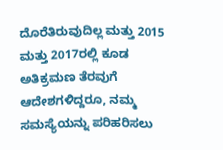ದೊರೆತಿರುವುದಿಲ್ಲ ಮತ್ತು 2015 ಮತ್ತು 2017ರಲ್ಲಿ ಕೂಡ ಅತಿಕ್ರಮಣ ತೆರವುಗೆ ಆದೇಶಗಳಿದ್ದರೂ, ನಮ್ಮ ಸಮಸ್ಯೆಯನ್ನು ಪರಿಹರಿಸಲು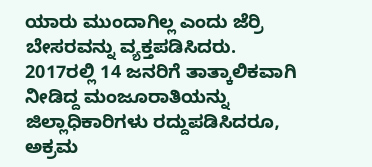ಯಾರು ಮುಂದಾಗಿಲ್ಲ ಎಂದು ಜೆರ್ರಿ ಬೇಸರವನ್ನು ವ್ಯಕ್ತಪಡಿಸಿದರು.
2017ರಲ್ಲಿ 14 ಜನರಿಗೆ ತಾತ್ಕಾಲಿಕವಾಗಿ ನೀಡಿದ್ದ ಮಂಜೂರಾತಿಯನ್ನು ಜಿಲ್ಲಾಧಿಕಾರಿಗಳು ರದ್ದುಪಡಿಸಿದರೂ, ಅಕ್ರಮ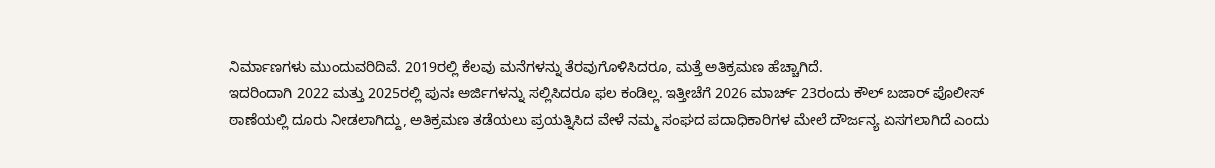ನಿರ್ಮಾಣಗಳು ಮುಂದುವರಿದಿವೆ. 2019ರಲ್ಲಿ ಕೆಲವು ಮನೆಗಳನ್ನು ತೆರವುಗೊಳಿಸಿದರೂ, ಮತ್ತೆ ಅತಿಕ್ರಮಣ ಹೆಚ್ಚಾಗಿದೆ.
ಇದರಿಂದಾಗಿ 2022 ಮತ್ತು 2025ರಲ್ಲಿ ಪುನಃ ಅರ್ಜಿಗಳನ್ನು ಸಲ್ಲಿಸಿದರೂ ಫಲ ಕಂಡಿಲ್ಲ. ಇತ್ತೀಚೆಗೆ 2026 ಮಾರ್ಚ್ 23ರಂದು ಕೌಲ್ ಬಜಾರ್ ಪೊಲೀಸ್ ಠಾಣೆಯಲ್ಲಿ ದೂರು ನೀಡಲಾಗಿದ್ದು, ಅತಿಕ್ರಮಣ ತಡೆಯಲು ಪ್ರಯತ್ನಿಸಿದ ವೇಳೆ ನಮ್ಮ ಸಂಘದ ಪದಾಧಿಕಾರಿಗಳ ಮೇಲೆ ದೌರ್ಜನ್ಯ ಏಸಗಲಾಗಿದೆ ಎಂದು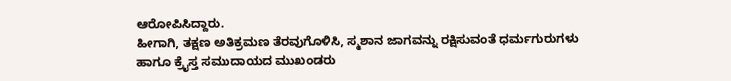ಆರೋಪಿಸಿದ್ದಾರು.
ಹೀಗಾಗಿ, ತಕ್ಷಣ ಅತಿಕ್ರಮಣ ತೆರವುಗೊಳಿಸಿ, ಸ್ಮಶಾನ ಜಾಗವನ್ನು ರಕ್ಷಿಸುವಂತೆ ಧರ್ಮಗುರುಗಳು ಹಾಗೂ ಕ್ರೈಸ್ತ ಸಮುದಾಯದ ಮುಖಂಡರು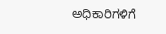ಅಧಿಕಾರಿಗಳಿಗೆ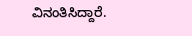ವಿನಂತಿಸಿದ್ದಾರೆ.